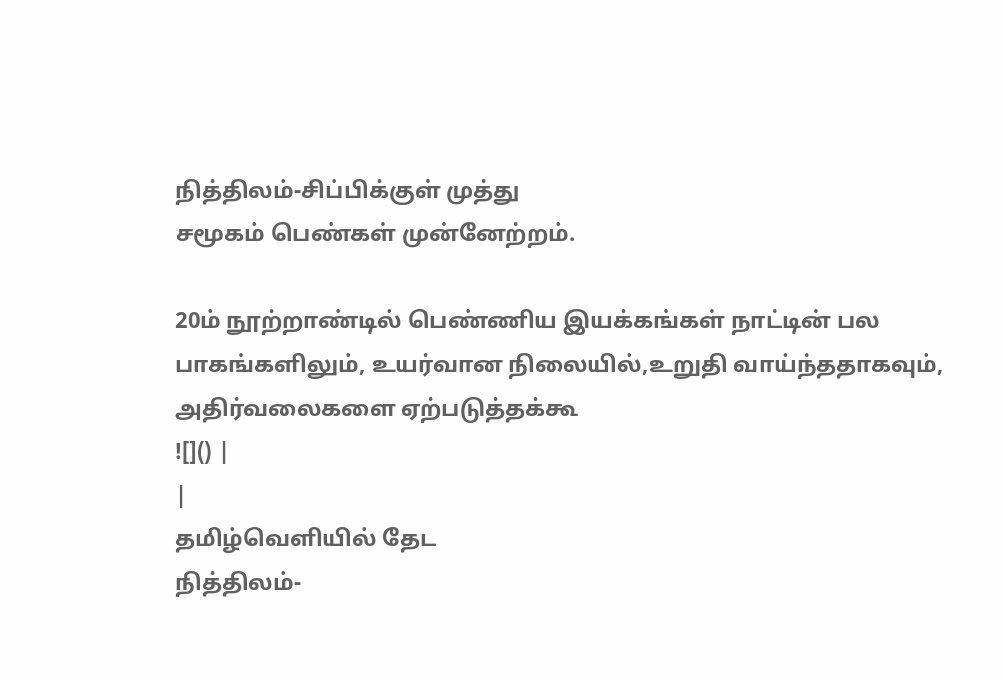நித்திலம்-சிப்பிக்குள் முத்து
சமூகம் பெண்கள் முன்னேற்றம்.

20ம் நூற்றாண்டில் பெண்ணிய இயக்கங்கள் நாட்டின் பல பாகங்களிலும், உயர்வான நிலையில்,உறுதி வாய்ந்ததாகவும், அதிர்வலைகளை ஏற்படுத்தக்கூ
![]() |
|
தமிழ்வெளியில் தேட
நித்திலம்-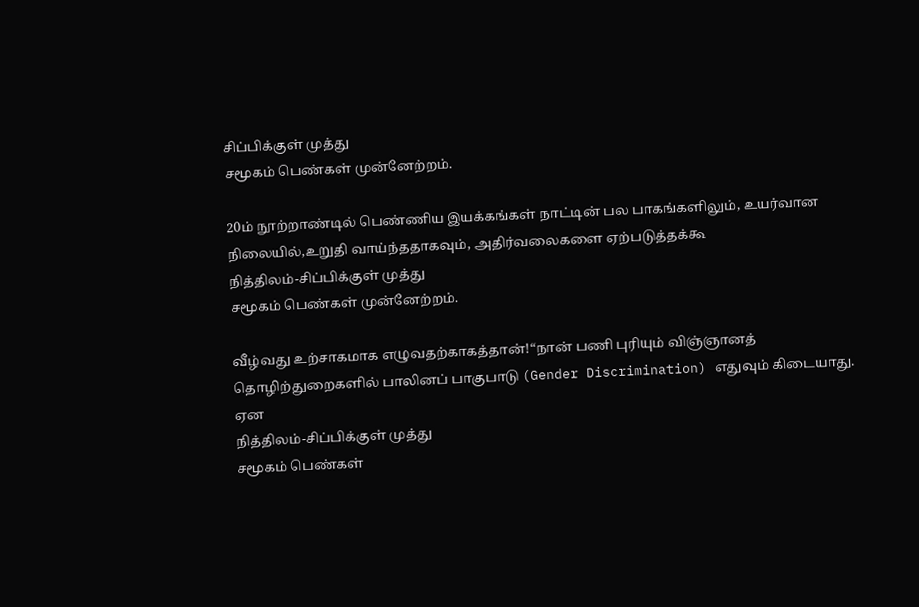சிப்பிக்குள் முத்து
சமூகம் பெண்கள் முன்னேற்றம்.

20ம் நூற்றாண்டில் பெண்ணிய இயக்கங்கள் நாட்டின் பல பாகங்களிலும், உயர்வான நிலையில்,உறுதி வாய்ந்ததாகவும், அதிர்வலைகளை ஏற்படுத்தக்கூ
நித்திலம்-சிப்பிக்குள் முத்து
சமூகம் பெண்கள் முன்னேற்றம்.

வீழ்வது உற்சாகமாக எழுவதற்காகத்தான்!“நான் பணி புரியும் விஞ்ஞானத் தொழிற்துறைகளில் பாலினப் பாகுபாடு (Gender Discrimination) எதுவும் கிடையாது. ஏன
நித்திலம்-சிப்பிக்குள் முத்து
சமூகம் பெண்கள்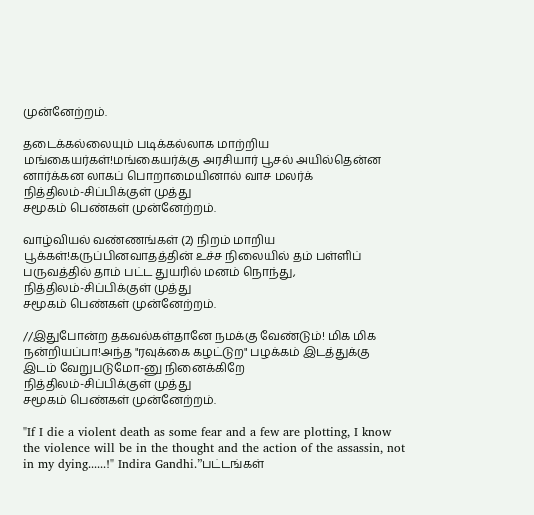முன்னேற்றம்.

தடைக்கல்லையும் படிக்கல்லாக மாற்றிய மங்கையர்கள்!மங்கையர்க்கு அரசியார் பூசல் அயில்தென்ன னார்க்கன லாகப் பொறாமையினால் வாச மலர்க்
நித்திலம்-சிப்பிக்குள் முத்து
சமூகம் பெண்கள் முன்னேற்றம்.

வாழ்வியல் வண்ணங்கள் (2) நிறம் மாறிய பூக்கள்!கருப்பினவாதத்தின் உச்ச நிலையில் தம் பள்ளிப் பருவத்தில் தாம் பட்ட துயரில் மனம் நொந்து,
நித்திலம்-சிப்பிக்குள் முத்து
சமூகம் பெண்கள் முன்னேற்றம்.

//இதுபோன்ற தகவல்கள்தானே நமக்கு வேண்டும்! மிக மிக நன்றியப்பா!அந்த "ரவுக்கை கழட்டுற" பழக்கம் இடத்துக்கு இடம் வேறுபடுமோ-னு நினைக்கிறே
நித்திலம்-சிப்பிக்குள் முத்து
சமூகம் பெண்கள் முன்னேற்றம்.

"If I die a violent death as some fear and a few are plotting, I know the violence will be in the thought and the action of the assassin, not in my dying......!" Indira Gandhi.”பட்டங்கள்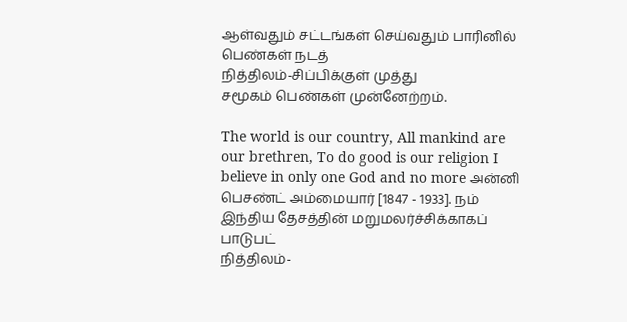ஆள்வதும் சட்டங்கள் செய்வதும் பாரினில் பெண்கள் நடத்
நித்திலம்-சிப்பிக்குள் முத்து
சமூகம் பெண்கள் முன்னேற்றம்.

The world is our country, All mankind are our brethren, To do good is our religion I believe in only one God and no more அன்னி பெசண்ட் அம்மையார் [1847 - 1933]. நம் இந்திய தேசத்தின் மறுமலர்ச்சிக்காகப் பாடுபட்
நித்திலம்-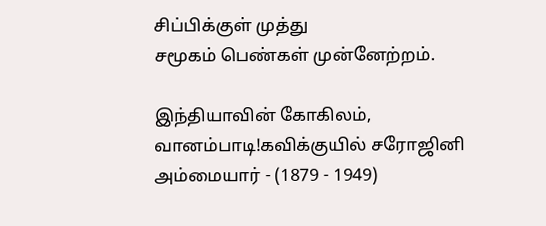சிப்பிக்குள் முத்து
சமூகம் பெண்கள் முன்னேற்றம்.

இந்தியாவின் கோகிலம், வானம்பாடி!கவிக்குயில் சரோஜினி அம்மையார் - (1879 - 1949)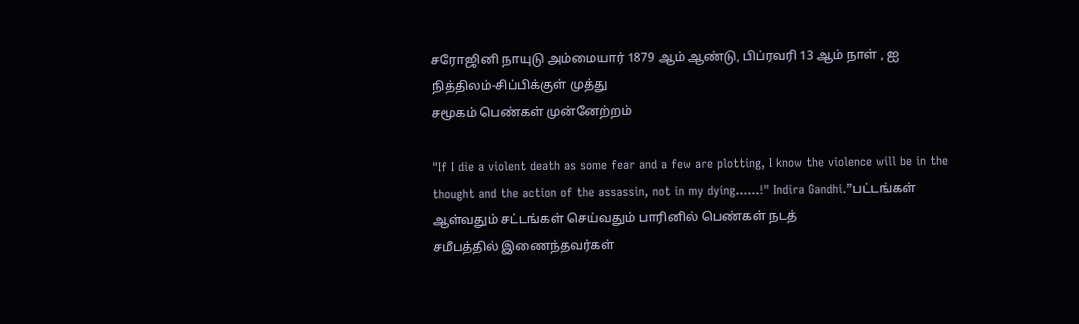சரோஜினி நாயுடு அம்மையார் 1879 ஆம் ஆண்டு, பிப்ரவரி 13 ஆம் நாள் , ஐ
நித்திலம்-சிப்பிக்குள் முத்து
சமூகம் பெண்கள் முன்னேற்றம்

"If I die a violent death as some fear and a few are plotting, I know the violence will be in the thought and the action of the assassin, not in my dying......!" Indira Gandhi.”பட்டங்கள் ஆள்வதும் சட்டங்கள் செய்வதும் பாரினில் பெண்கள் நடத்
சமீபத்தில் இணைந்தவர்கள்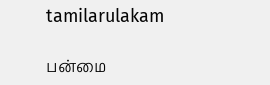tamilarulakam

பன்மை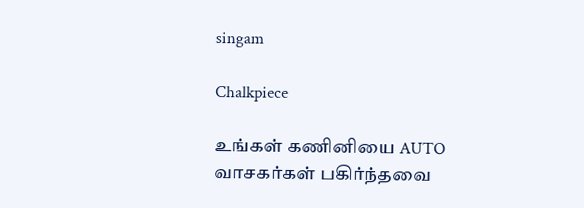singam

Chalkpiece

உங்கள் கணினியை AUTO
வாசகர்கள் பகிர்ந்தவை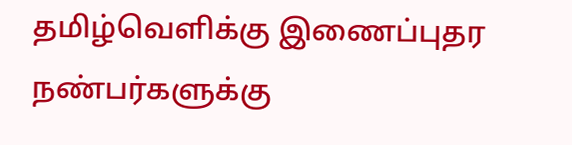தமிழ்வெளிக்கு இணைப்புதர
நண்பர்களுக்கு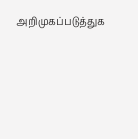அறிமுகப்படுத்துக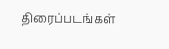திரைப்படங்கள்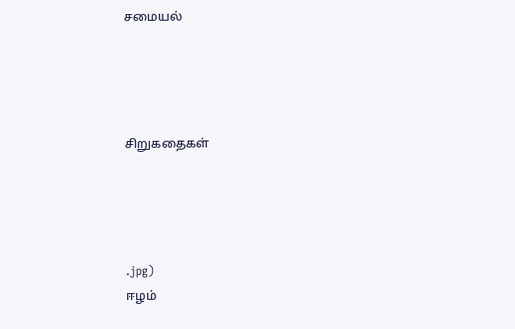சமையல்




சிறுகதைகள்




.jpg)
ஈழம்